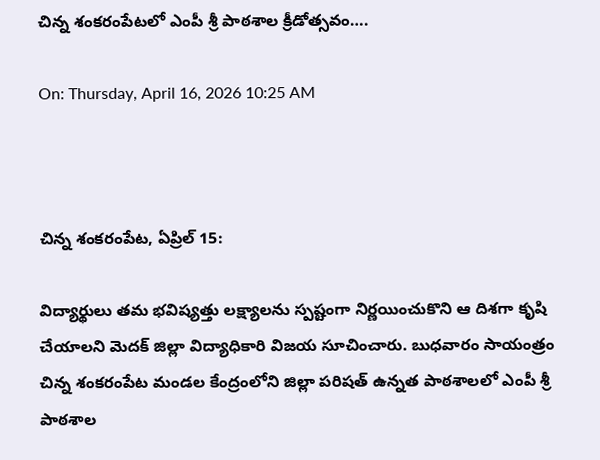చిన్న శంకరంపేటలో ఎంపీ శ్రీ పాఠశాల క్రీడోత్సవం….

On: Thursday, April 16, 2026 10:25 AM



చిన్న శంకరంపేట, ఏప్రిల్ 15:

విద్యార్థులు తమ భవిష్యత్తు లక్ష్యాలను స్పష్టంగా నిర్ణయించుకొని ఆ దిశగా కృషి చేయాలని మెదక్ జిల్లా విద్యాధికారి విజయ సూచించారు. బుధవారం సాయంత్రం చిన్న శంకరంపేట మండల కేంద్రంలోని జిల్లా పరిషత్ ఉన్నత పాఠశాలలో ఎంపీ శ్రీ పాఠశాల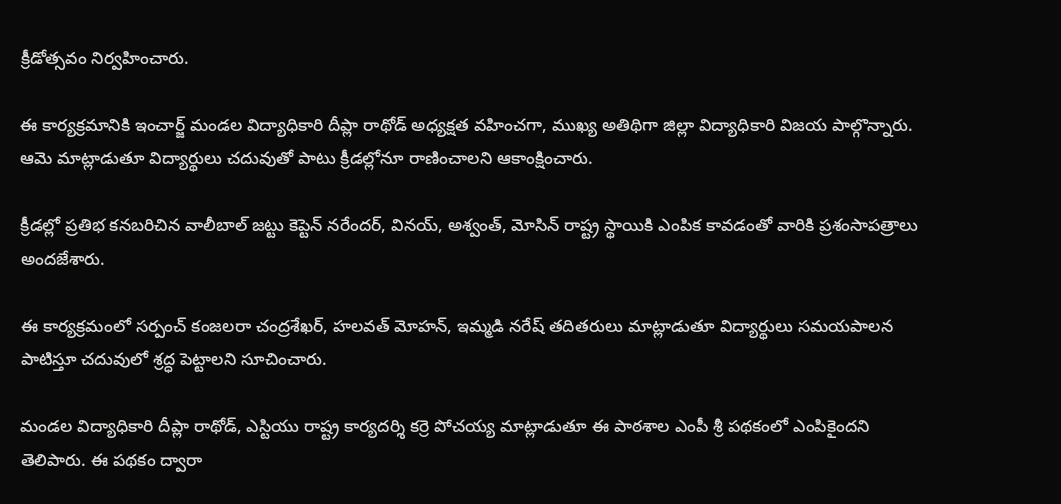క్రీడోత్సవం నిర్వహించారు.

ఈ కార్యక్రమానికి ఇంచార్జ్ మండల విద్యాధికారి దీప్లా రాథోడ్ అధ్యక్షత వహించగా, ముఖ్య అతిథిగా జిల్లా విద్యాధికారి విజయ పాల్గొన్నారు. ఆమె మాట్లాడుతూ విద్యార్థులు చదువుతో పాటు క్రీడల్లోనూ రాణించాలని ఆకాంక్షించారు.

క్రీడల్లో ప్రతిభ కనబరిచిన వాలీబాల్ జట్టు కెప్టెన్ నరేందర్, వినయ్, అశ్వంత్, మోసిన్ రాష్ట్ర స్థాయికి ఎంపిక కావడంతో వారికి ప్రశంసాపత్రాలు అందజేశారు.

ఈ కార్యక్రమంలో సర్పంచ్ కంజలరా చంద్రశేఖర్, హలవత్ మోహన్, ఇమ్మడి నరేష్ తదితరులు మాట్లాడుతూ విద్యార్థులు సమయపాలన పాటిస్తూ చదువులో శ్రద్ధ పెట్టాలని సూచించారు.

మండల విద్యాధికారి దీప్లా రాథోడ్, ఎస్టియు రాష్ట్ర కార్యదర్శి కర్రె పోచయ్య మాట్లాడుతూ ఈ పాఠశాల ఎంపీ శ్రీ పథకంలో ఎంపికైందని తెలిపారు. ఈ పథకం ద్వారా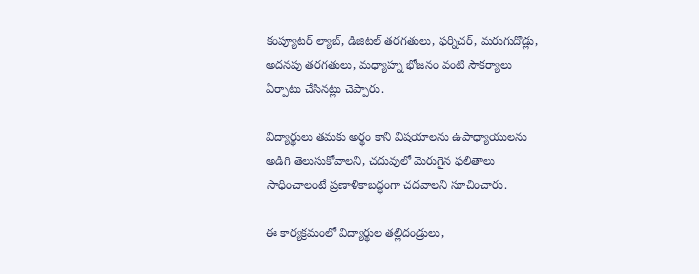కంప్యూటర్ ల్యాబ్, డిజిటల్ తరగతులు, ఫర్నిచర్, మరుగుదొడ్లు, అదనపు తరగతులు, మధ్యాహ్న భోజనం వంటి సౌకర్యాలు ఏర్పాటు చేసినట్లు చెప్పారు.

విద్యార్థులు తమకు అర్థం కాని విషయాలను ఉపాధ్యాయులను అడిగి తెలుసుకోవాలని, చదువులో మెరుగైన ఫలితాలు సాధించాలంటే ప్రణాళికాబద్ధంగా చదవాలని సూచించారు.

ఈ కార్యక్రమంలో విద్యార్థుల తల్లిదండ్రులు,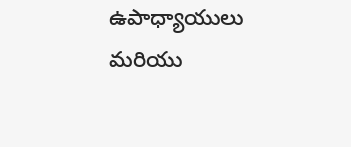ఉపాధ్యాయులు మరియు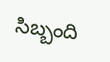సిబ్బంది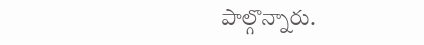పాల్గొన్నారు.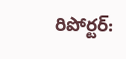రిపోర్టర్: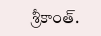శ్రీకాంత్.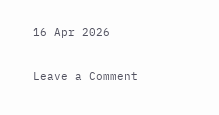16 Apr 2026

Leave a Comment